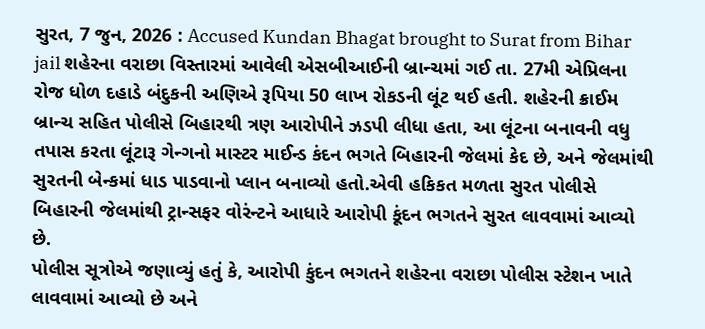સુરત, 7 જુન, 2026 : Accused Kundan Bhagat brought to Surat from Bihar jail શહેરના વરાછા વિસ્તારમાં આવેલી એસબીઆઈની બ્રાન્ચમાં ગઈ તા. 27મી એપ્રિલના રોજ ધોળ દહાડે બંદુકની અણિએ રૂપિયા 50 લાખ રોકડની લૂંટ થઈ હતી. શહેરની ક્રાઈમ બ્રાન્ચ સહિત પોલીસે બિહારથી ત્રણ આરોપીને ઝડપી લીધા હતા, આ લૂંટના બનાવની વધુ તપાસ કરતા લૂંટારૂ ગેન્ગનો માસ્ટર માઈન્ડ કંદન ભગતે બિહારની જેલમાં કેદ છે, અને જેલમાંથી સુરતની બેન્કમાં ધાડ પાડવાનો પ્લાન બનાવ્યો હતો.એવી હકિકત મળતા સુરત પોલીસે બિહારની જેલમાંથી ટ્રાન્સફર વોરંન્ટને આધારે આરોપી કૂંદન ભગતને સુરત લાવવામાં આવ્યો છે.
પોલીસ સૂત્રોએ જણાવ્યું હતું કે, આરોપી કુંદન ભગતને શહેરના વરાછા પોલીસ સ્ટેશન ખાતે લાવવામાં આવ્યો છે અને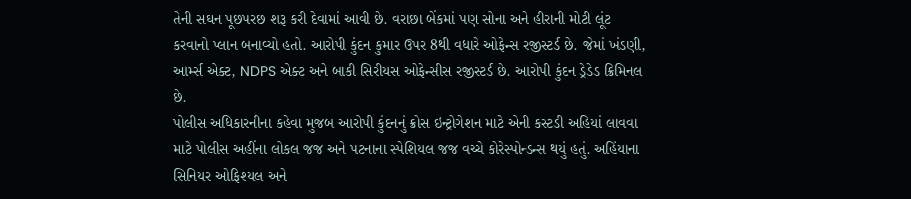તેની સઘન પૂછપરછ શરૂ કરી દેવામાં આવી છે. વરાછા બેંકમાં પણ સોના અને હીરાની મોટી લૂંટ કરવાનો પ્લાન બનાવ્યો હતો. આરોપી કુંદન કુમાર ઉપર 8થી વધારે ઓફેન્સ રજીસ્ટર્ડ છે. જેમાં ખંડણી, આર્મ્સ એક્ટ, NDPS એક્ટ અને બાકી સિરીયસ ઓફેન્સીસ રજીસ્ટર્ડ છે. આરોપી કુંદન ડ્રેડેડ ક્રિમિનલ છે.
પોલીસ અધિકારનીના કહેવા મુજબ આરોપી કુંદનનું ક્રોસ ઇન્ટ્રોગેશન માટે એની કસ્ટડી અહિયાં લાવવા માટે પોલીસ અહીંના લોકલ જજ અને પટનાના સ્પેશિયલ જજ વચ્ચે કોરેસ્પોન્ડન્સ થયું હતું. અહિંયાના સિનિયર ઓફિશ્યલ અને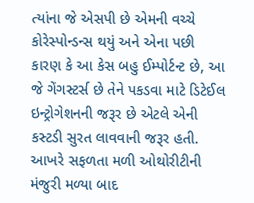ત્યાંના જે એસપી છે એમની વચ્ચે કોરેસ્પોન્ડન્સ થયું અને એના પછી કારણ કે આ કેસ બહુ ઈમ્પોર્ટન્ટ છે, આ જે ગેંગસ્ટર્સ છે તેને પકડવા માટે ડિટેઈલ ઇન્ટ્રોગેશનની જરૂર છે એટલે એની કસ્ટડી સુરત લાવવાની જરૂર હતી. આખરે સફળતા મળી ઓથોરીટીની મંજુરી મળ્યા બાદ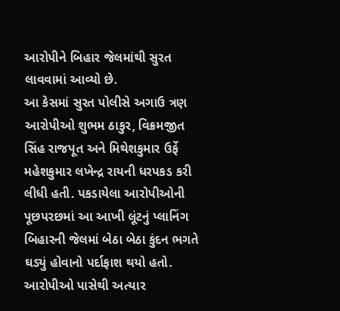આરોપીને બિહાર જેલમાંથી સુરત લાવવામાં આવ્યો છે.
આ કેસમાં સુરત પોલીસે અગાઉ ત્રણ આરોપીઓ શુભમ ઠાકુર, વિક્રમજીત સિંહ રાજપૂત અને મિથેશકુમાર ઉર્ફે મહેશકુમાર લખેન્દ્ર રાયની ધરપકડ કરી લીધી હતી. પકડાયેલા આરોપીઓની પૂછપરછમાં આ આખી લૂંટનું પ્લાનિંગ બિહારની જેલમાં બેઠા બેઠા કુંદન ભગતે ઘડ્યું હોવાનો પર્દાફાશ થયો હતો. આરોપીઓ પાસેથી અત્યાર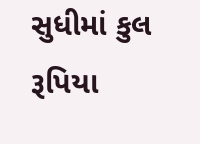સુધીમાં કુલ રૂપિયા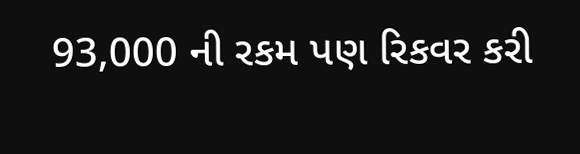93,000 ની રકમ પણ રિકવર કરી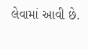લેવામાં આવી છે.